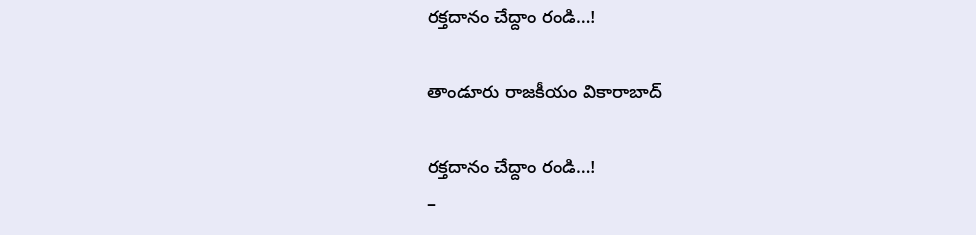రక్తదానం చేద్దాం రండి…!

తాండూరు రాజకీయం వికారాబాద్

రక్తదానం చేద్దాం రండి…!
–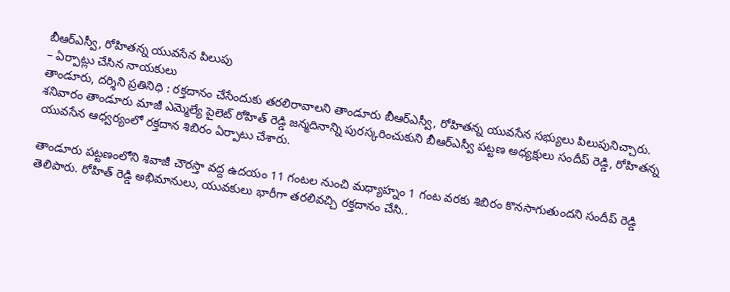బీఆర్ఎస్వీ, రోహితన్న యువసేన పిలుపు
– ఏర్పాట్లు చేసిన నాయకులు
తాండూరు, దర్శిని ప్రతినిధి : రక్తదానం చేసేందుకు తరలిరావాలని తాండూరు బీఆర్ఎస్వీ, రోహితన్న యువసేన సభ్యులు పిలుపునిచ్చారు. శనివారం తాండూరు మాజీ ఎమ్మెల్యే పైలెట్ రోహిత్ రెడ్డి జన్మదినాన్ని పురస్కరించుకుని బీఆర్ఎస్వీ పట్టణ అధ్యక్షులు సందీప్ రెడ్డి, రోహితన్న యువసేన ఆధ్వర్యంలో రక్తదాన శిబిరం ఏర్పాటు చేశారు.

తాండూరు పట్టణంలోని శివాజీ చౌరస్తా వద్ద ఉదయం 11 గంటల నుంచి మధ్యాహ్నం 1 గంట వరకు శిబిరం కొనసాగుతుందని సందీప్ రెడ్డి తెలిపారు. రోహిత్‌ రెడ్డి అభిమానులు, యువకులు భారీగా తరలివచ్చి రక్తదానం చేసి..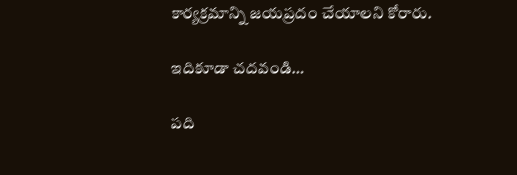కార్యక్రమాన్ని జయప్రదం చేయాలని కోరారు.

ఇదికూడా చదవండి…

పది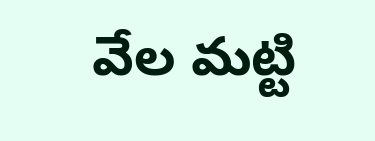వేల మట్టి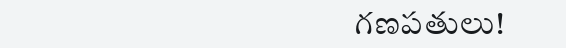గణపతులు!